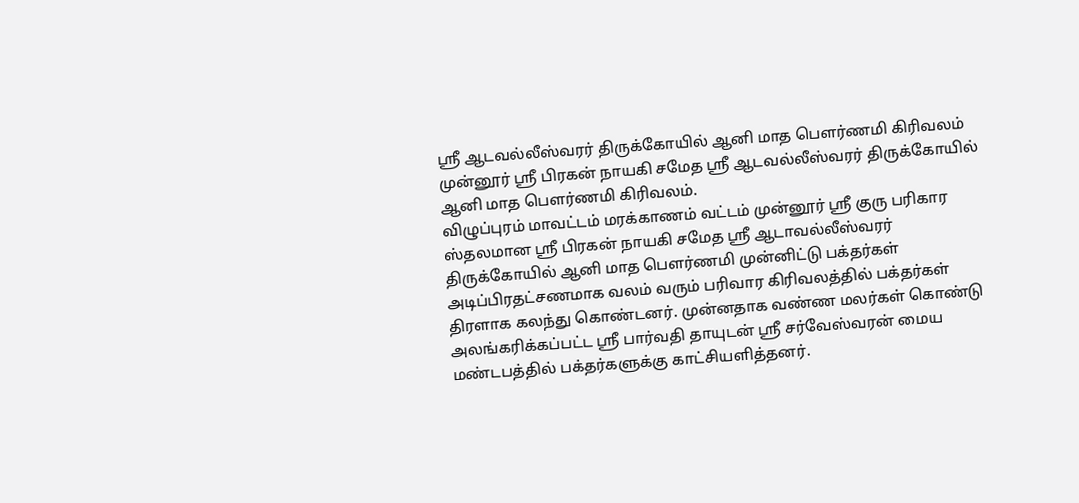ஸ்ரீ ஆடவல்லீஸ்வரர் திருக்கோயில் ஆனி மாத பௌர்ணமி கிரிவலம்
முன்னூர் ஸ்ரீ பிரகன் நாயகி சமேத ஸ்ரீ ஆடவல்லீஸ்வரர் திருக்கோயில் ஆனி மாத பௌர்ணமி கிரிவலம்.
விழுப்புரம் மாவட்டம் மரக்காணம் வட்டம் முன்னூர் ஸ்ரீ குரு பரிகார ஸ்தலமான ஸ்ரீ பிரகன் நாயகி சமேத ஸ்ரீ ஆடாவல்லீஸ்வரர் திருக்கோயில் ஆனி மாத பௌர்ணமி முன்னிட்டு பக்தர்கள் அடிப்பிரதட்சணமாக வலம் வரும் பரிவார கிரிவலத்தில் பக்தர்கள் திரளாக கலந்து கொண்டனர். முன்னதாக வண்ண மலர்கள் கொண்டு அலங்கரிக்கப்பட்ட ஸ்ரீ பார்வதி தாயுடன் ஸ்ரீ சர்வேஸ்வரன் மைய மண்டபத்தில் பக்தர்களுக்கு காட்சியளித்தனர்.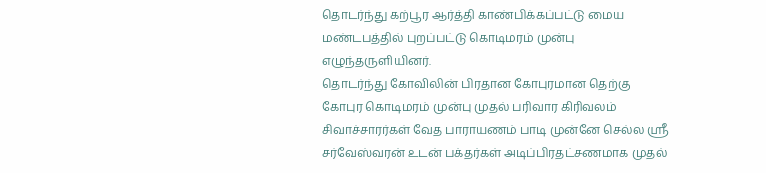தொடர்ந்து கற்பூர ஆர்த்தி காண்பிக்கப்பட்டு மைய மண்டபத்தில் புறப்பட்டு கொடிமரம் முன்பு எழுந்தருளியினர்.
தொடர்ந்து கோவிலின் பிரதான கோபுரமான தெற்கு கோபுர கொடிமரம் முன்பு முதல் பரிவார கிரிவலம் சிவாச்சாரர்கள் வேத பாராயணம் பாடி முன்னே செல்ல ஸ்ரீ சர்வேஸ்வரன் உடன் பக்தர்கள் அடிப்பிரதட்சணமாக முதல்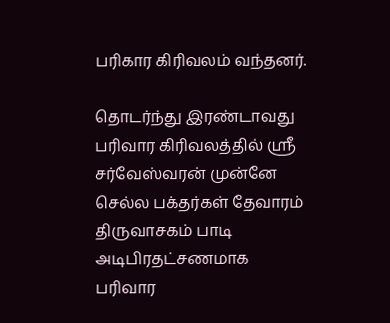பரிகார கிரிவலம் வந்தனர்.

தொடர்ந்து இரண்டாவது பரிவார கிரிவலத்தில் ஸ்ரீ சர்வேஸ்வரன் முன்னே செல்ல பக்தர்கள் தேவாரம் திருவாசகம் பாடி அடிபிரதட்சணமாக பரிவார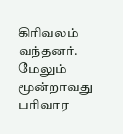கிரிவலம் வந்தனர்.
மேலும் மூன்றாவது பரிவார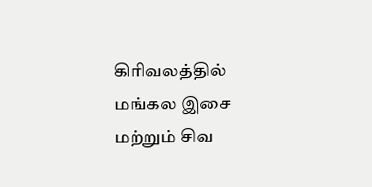கிரிவலத்தில் மங்கல இசை மற்றும் சிவ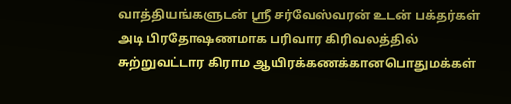வாத்தியங்களுடன் ஸ்ரீ சர்வேஸ்வரன் உடன் பக்தர்கள் அடி பிரதோஷணமாக பரிவார கிரிவலத்தில் சுற்றுவட்டார கிராம ஆயிரக்கணக்கானபொதுமக்கள்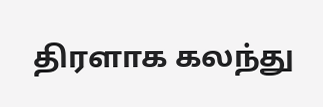திரளாக கலந்து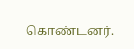கொண்டனர்.